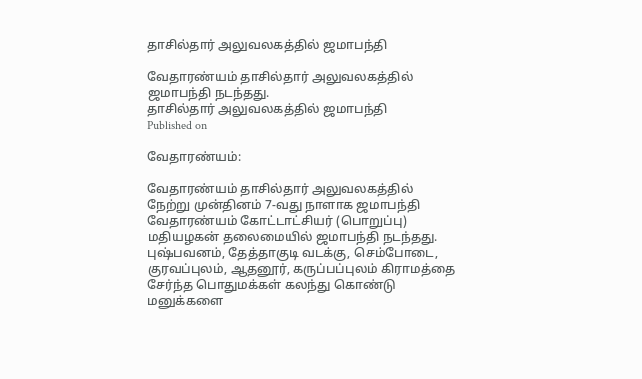தாசில்தார் அலுவலகத்தில் ஜமாபந்தி

வேதாரண்யம் தாசில்தார் அலுவலகத்தில் ஜமாபந்தி நடந்தது.
தாசில்தார் அலுவலகத்தில் ஜமாபந்தி
Published on

வேதாரண்யம்:

வேதாரண்யம் தாசில்தார் அலுவலகத்தில் நேற்று முன்தினம் 7-வது நாளாக ஜமாபந்தி வேதாரண்யம் கோட்டாட்சியர் (பொறுப்பு) மதியழகன் தலைமையில் ஜமாபந்தி நடந்தது. புஷ்பவனம், தேத்தாகுடி வடக்கு, செம்போடை, குரவப்புலம், ஆதனூர், கருப்பப்புலம் கிராமத்தை சேர்ந்த பொதுமக்கள் கலந்து கொண்டு மனுக்களை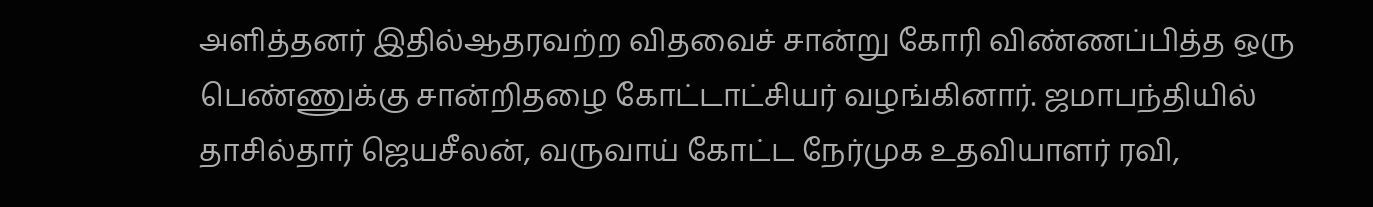அளித்தனர் இதில்ஆதரவற்ற விதவைச் சான்று கோரி விண்ணப்பித்த ஒரு பெண்ணுக்கு சான்றிதழை கோட்டாட்சியர் வழங்கினார். ஜமாபந்தியில் தாசில்தார் ஜெயசீலன், வருவாய் கோட்ட நேர்முக உதவியாளர் ரவி,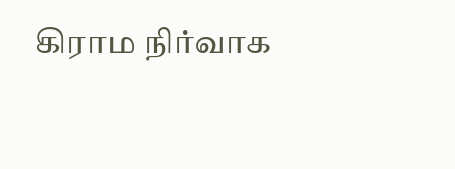கிராம நிர்வாக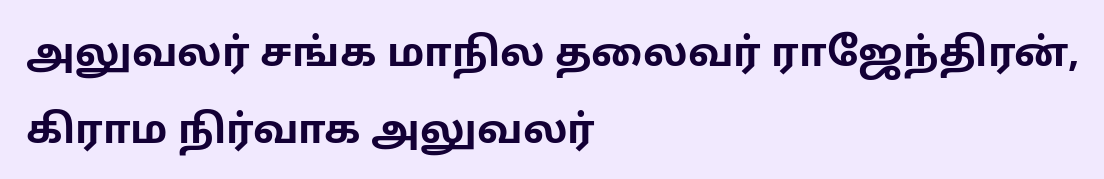அலுவலர் சங்க மாநில தலைவர் ராஜேந்திரன், கிராம நிர்வாக அலுவலர்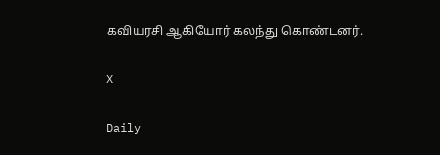கவியரசி ஆகியோர் கலந்து கொண்டனர்.

X

Daily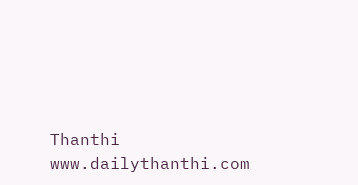Thanthi
www.dailythanthi.com